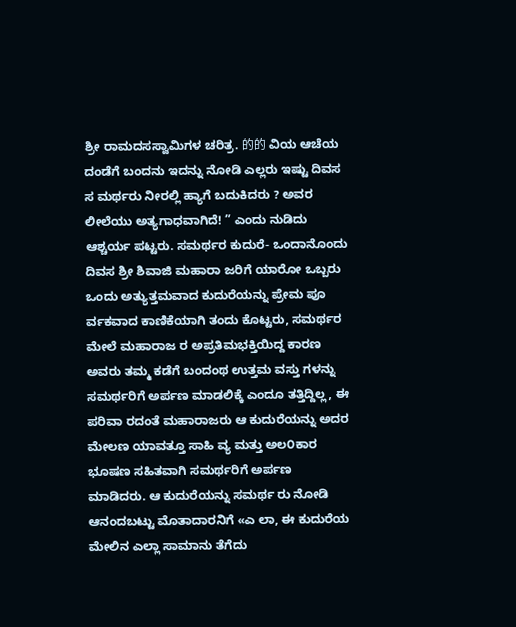ಶ್ರೀ ರಾಮದಸಸ್ವಾಮಿಗಳ ಚರಿತ್ರ. 的的 ವಿಯ ಆಚೆಯ ದಂಡೆಗೆ ಬಂದನು ಇದನ್ನು ನೋಡಿ ಎಲ್ಲರು ಇಷ್ಟು ದಿವಸ ಸ ಮರ್ಥರು ನೀರಲ್ಲಿ ಹ್ಯಾಗೆ ಬದುಕಿದರು ? ಅವರ ಲೀಲೆಯು ಅತ್ಯಗಾಧವಾಗಿದೆ! ” ಎಂದು ನುಡಿದು ಆಶ್ಚರ್ಯ ಪಟ್ಟರು. ಸಮರ್ಥರ ಕುದುರೆ- ಒಂದಾನೊಂದು ದಿವಸ ಶ್ರೀ ಶಿವಾಜಿ ಮಹಾರಾ ಜರಿಗೆ ಯಾರೋ ಒಬ್ಬರು ಒಂದು ಅತ್ಯುತ್ತಮವಾದ ಕುದುರೆಯನ್ನು ಪ್ರೇಮ ಪೂ ರ್ವಕವಾದ ಕಾಣಿಕೆಯಾಗಿ ತಂದು ಕೊಟ್ಟರು, ಸಮರ್ಥರ ಮೇಲೆ ಮಹಾರಾಜ ರ ಅಪ್ರತಿಮಭಕ್ತಿಯಿದ್ದ ಕಾರಣ ಅವರು ತಮ್ಮ ಕಡೆಗೆ ಬಂದಂಥ ಉತ್ತಮ ವಸ್ತು ಗಳನ್ನು ಸಮರ್ಥರಿಗೆ ಅರ್ಪಣ ಮಾಡಲಿಕ್ಕೆ ಎಂದೂ ತತ್ತಿದ್ದಿಲ್ಲ, ಈ ಪರಿವಾ ರದಂತೆ ಮಹಾರಾಜರು ಆ ಕುದುರೆಯನ್ನು ಅದರ ಮೇಲಣ ಯಾವತ್ತೂ ಸಾಹಿ ವ್ಯ ಮತ್ತು ಅಲ೦ಕಾರ ಭೂಷಣ ಸಹಿತವಾಗಿ ಸಮರ್ಥರಿಗೆ ಅರ್ಪಣ ಮಾಡಿದರು. ಆ ಕುದುರೆಯನ್ನು ಸಮರ್ಥ ರು ನೋಡಿ ಆನಂದಬಟ್ಟು ಮೊತಾದಾರನಿಗೆ «ಎ ಲಾ, ಈ ಕುದುರೆಯ ಮೇಲಿನ ಎಲ್ಲಾ ಸಾಮಾನು ತೆಗೆದು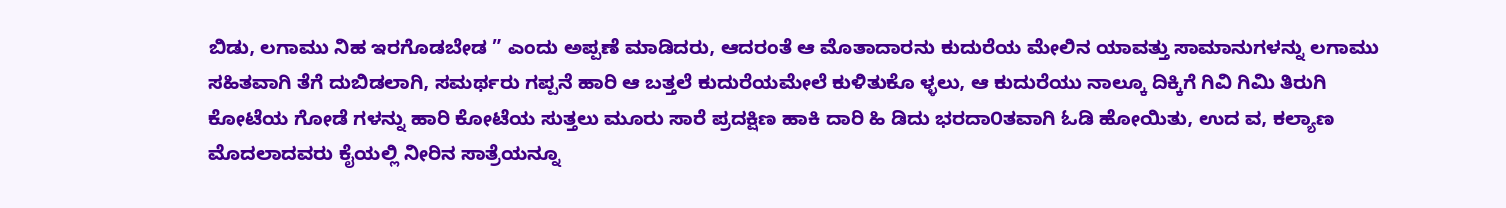ಬಿಡು, ಲಗಾಮು ನಿಹ ಇರಗೊಡಬೇಡ ” ಎಂದು ಅಪ್ಪಣೆ ಮಾಡಿದರು, ಆದರಂತೆ ಆ ಮೊತಾದಾರನು ಕುದುರೆಯ ಮೇಲಿನ ಯಾವತ್ತು ಸಾಮಾನುಗಳನ್ನು ಲಗಾಮು ಸಹಿತವಾಗಿ ತೆಗೆ ದುಬಿಡಲಾಗಿ, ಸಮರ್ಥರು ಗಪ್ಪನೆ ಹಾರಿ ಆ ಬತ್ತಲೆ ಕುದುರೆಯಮೇಲೆ ಕುಳಿತುಕೊ ಳ್ಳಲು, ಆ ಕುದುರೆಯು ನಾಲ್ಕೂ ದಿಕ್ಕಿಗೆ ಗಿವಿ ಗಿಮಿ ತಿರುಗಿ ಕೋಟೆಯ ಗೋಡೆ ಗಳನ್ನು ಹಾರಿ ಕೋಟೆಯ ಸುತ್ತಲು ಮೂರು ಸಾರೆ ಪ್ರದಕ್ಷಿಣ ಹಾಕಿ ದಾರಿ ಹಿ ಡಿದು ಭರದಾ೦ತವಾಗಿ ಓಡಿ ಹೋಯಿತು, ಉದ ವ, ಕಲ್ಯಾಣ ಮೊದಲಾದವರು ಕೈಯಲ್ಲಿ ನೀರಿನ ಸಾತ್ರೆಯನ್ನೂ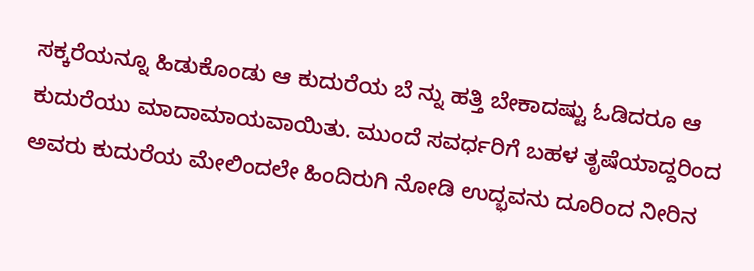ಸಕ್ಕರೆಯನ್ನೂ ಹಿಡುಕೊಂಡು ಆ ಕುದುರೆಯ ಬೆ ನ್ನು ಹತ್ತಿ ಬೇಕಾದಷ್ಟು ಓಡಿದರೂ ಆ ಕುದುರೆಯು ಮಾದಾಮಾಯವಾಯಿತು. ಮುಂದೆ ಸವರ್ಧರಿಗೆ ಬಹಳ ತೃಷೆಯಾದ್ದರಿಂದ ಅವರು ಕುದುರೆಯ ಮೇಲಿಂದಲೇ ಹಿಂದಿರುಗಿ ನೋಡಿ ಉದ್ಭವನು ದೂರಿಂದ ನೀರಿನ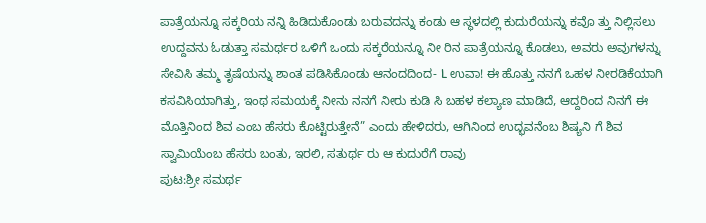ಪಾತ್ರೆಯನ್ನೂ ಸಕ್ಕರಿಯ ನನ್ನಿ ಹಿಡಿದುಕೊಂಡು ಬರುವದನ್ನು ಕಂಡು ಆ ಸ್ಥಳದಲ್ಲಿ ಕುದುರೆಯನ್ನು ಕವೊ ತ್ತು ನಿಲ್ಲಿಸಲು ಉದ್ದವನು ಓಡುತ್ತಾ ಸಮರ್ಥರ ಒಳಿಗೆ ಒಂದು ಸಕ್ಕರೆಯನ್ನೂ ನೀ ರಿನ ಪಾತ್ರೆಯನ್ನೂ ಕೊಡಲು, ಅವರು ಅವುಗಳನ್ನು ಸೇವಿಸಿ ತಮ್ಮ ತೃಷೆಯನ್ನು ಶಾಂತ ಪಡಿಸಿಕೊಂಡು ಆನಂದದಿಂದ- L ಉವಾ! ಈ ಹೊತ್ತು ನನಗೆ ಒಹಳ ನೀರಡಿಕೆಯಾಗಿ ಕಸವಿಸಿಯಾಗಿತ್ತು, ಇಂಥ ಸಮಯಕ್ಕೆ ನೀನು ನನಗೆ ನೀರು ಕುಡಿ ಸಿ ಬಹಳ ಕಲ್ಯಾಣ ಮಾಡಿದೆ, ಆದ್ದರಿಂದ ನಿನಗೆ ಈ ಮೊತ್ತಿನಿಂದ ಶಿವ ಎಂಬ ಹೆಸರು ಕೊಟ್ಟಿರುತ್ತೇನೆ” ಎಂದು ಹೇಳಿದರು, ಆಗಿನಿಂದ ಉದ್ಭವನೆಂಬ ಶಿಷ್ಯನಿ ಗೆ ಶಿವ ಸ್ವಾಮಿಯೆಂಬ ಹೆಸರು ಬಂತು, ಇರಲಿ, ಸತುರ್ಥ ರು ಆ ಕುದುರೆಗೆ ರಾವು
ಪುಟ:ಶ್ರೀ ಸಮರ್ಥ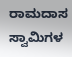ರಾಮದಾಸ ಸ್ವಾಮಿಗಳ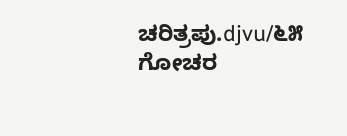ಚರಿತ್ರಪು.djvu/೬೫
ಗೋಚರ